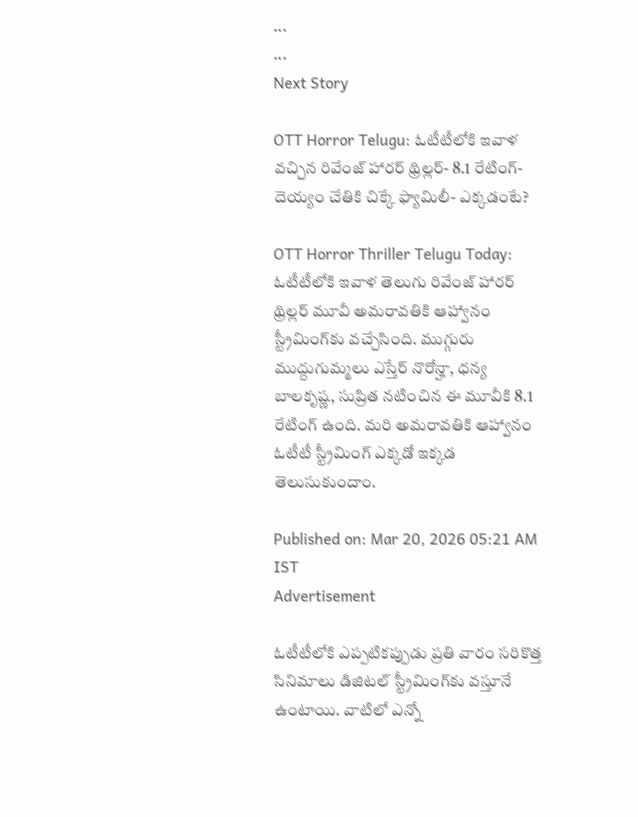...
...
Next Story

OTT Horror Telugu: ఓటీటీలోకి ఇవాళ వచ్చిన రివేంజ్ హారర్ థ్రిల్లర్- 8.1 రేటింగ్- దెయ్యం చేతికి చిక్కే ఫ్యామిలీ- ఎక్కడంటే?

OTT Horror Thriller Telugu Today: ఓటీటీలోకి ఇవాళ తెలుగు రివేంజ్ హారర్ థ్రిల్లర్ మూవీ అమరావతికి ఆహ్వానం స్ట్రీమింగ్‌కు వచ్చేసింది. ముగ్గురు ముద్దుగుమ్మలు ఎస్తేర్‌ నొరోన్హా, ధ‌న్య బాల‌కృష్ణ‌, సుప్రిత‌ నటించిన ఈ మూవీకి 8.1 రేటింగ్ ఉంది. మరి అమరావతికి ఆహ్వానం ఓటీటీ స్ట్రీమింగ్ ఎక్కడో ఇక్కడ తెలుసుకుందాం.

Published on: Mar 20, 2026 05:21 AM IST
Advertisement

ఓటీటీలోకి ఎప్పటికప్పుడు ప్రతి వారం సరికొత్త సినిమాలు డిజిటల్ స్ట్రీమింగ్‌కు వస్తూనే ఉంటాయి. వాటిలో ఎన్నో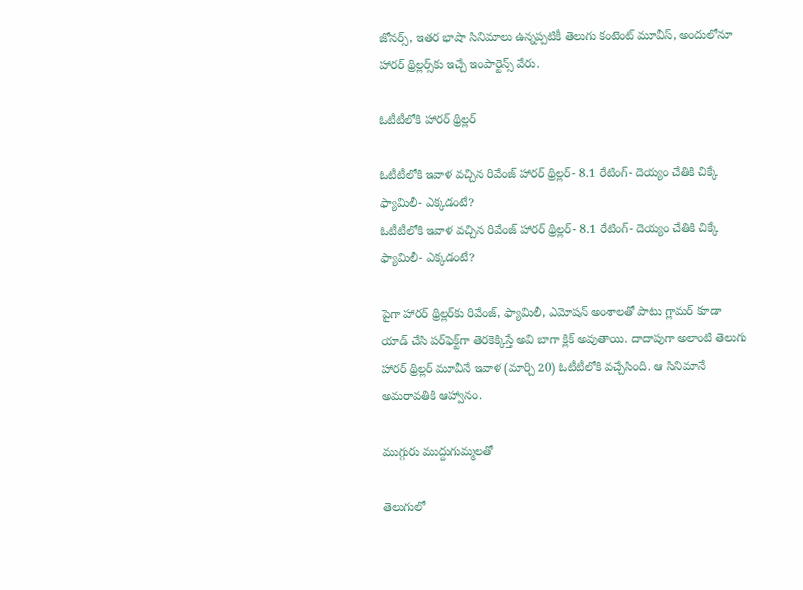జోనర్స్, ఇతర భాషా సినిమాలు ఉన్నప్పటికీ తెలుగు కంటెంట్ మూవీస్, అందులోనూ హారర్ థ్రిల్లర్స్‌కు ఇచ్చే ఇంపార్టెన్స్ వేరు.

ఓటీటీలోకి హారర్ థ్రిల్లర్

ఓటీటీలోకి ఇవాళ వచ్చిన రివేంజ్ హారర్ థ్రిల్లర్- 8.1 రేటింగ్- దెయ్యం చేతికి చిక్కే ఫ్యామిలీ- ఎక్కడంటే?
ఓటీటీలోకి ఇవాళ వచ్చిన రివేంజ్ హారర్ థ్రిల్లర్- 8.1 రేటింగ్- దెయ్యం చేతికి చిక్కే ఫ్యామిలీ- ఎక్కడంటే?

పైగా హారర్ థ్రిల్లర్‌కు రివేంజ్, ఫ్యామిలీ, ఎమోషన్ అంశాలతో పాటు గ్లామర్ కూడా యాడ్ చేసి పర్‌ఫెక్ట్‌గా తెరకెక్కిస్తే అవి బాగా క్లిక్ అవుతాయి. దాదాపుగా అలాంటి తెలుగు హారర్ థ్రిల్లర్ మూవీనే ఇవాళ (మార్చి 20) ఓటీటీలోకి వచ్చేసింది. ఆ సినిమానే అమరావతికి ఆహ్వానం.

ముగ్గురు ముద్దుగుమ్మలతో

తెలుగులో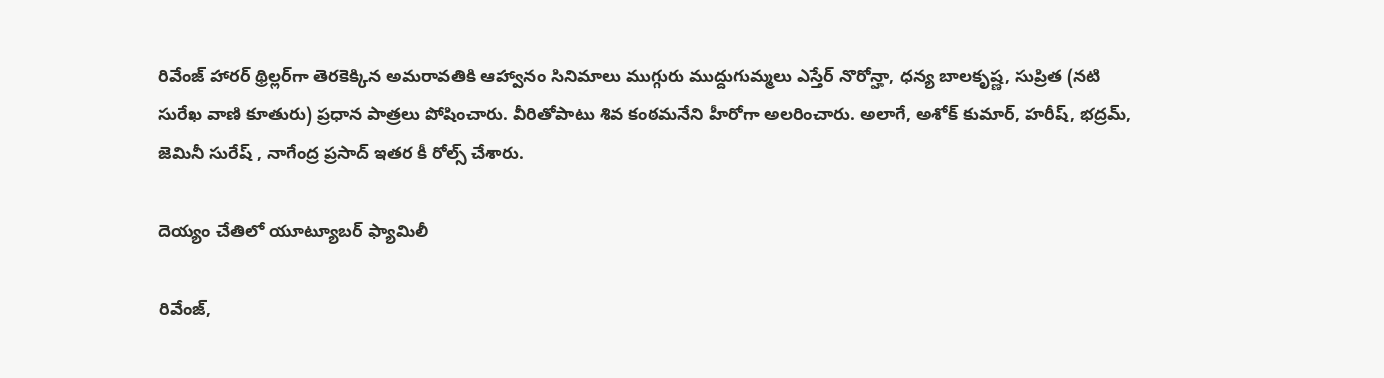రివేంజ్ హారర్ థ్రిల్లర్‌గా తెరకెక్కిన అమరావతికి ఆహ్వానం సినిమాలు ముగ్గురు ముద్దుగుమ్మలు ఎస్తేర్‌ నొరోన్హా, ధ‌న్య బాల‌కృష్ణ‌, సుప్రిత‌ (నటి సురేఖ వాణి కూతురు) ప్రధాన పాత్రలు పోషించారు. వీరితోపాటు శివ కంఠమనేని హీరోగా అలరించారు. అలాగే, అశోక్ కుమార్‌, హ‌రీష్‌, భ‌ద్ర‌మ్‌, జెమినీ సురేష్ , నాగేంద్ర ప్రసాద్ ఇతర కీ రోల్స్ చేశారు.

దెయ్యం చేతిలో యూట్యూబర్ ఫ్యామిలీ

రివేంజ్,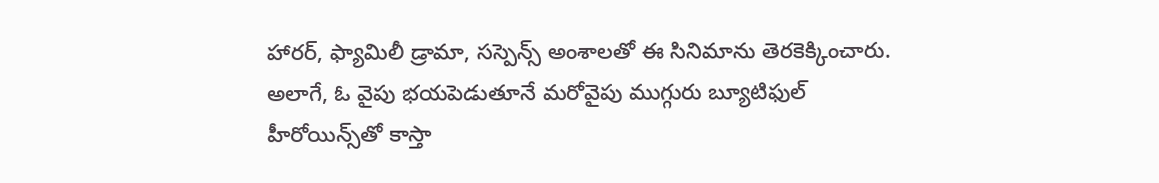హారర్, ఫ్యామిలీ డ్రామా, సస్పెన్స్ అంశాలతో ఈ సినిమాను తెరకెక్కించారు. అలాగే, ఓ వైపు భయపెడుతూనే మరోవైపు ముగ్గురు బ్యూటిఫుల్ హీరోయిన్స్‌తో కాస్తా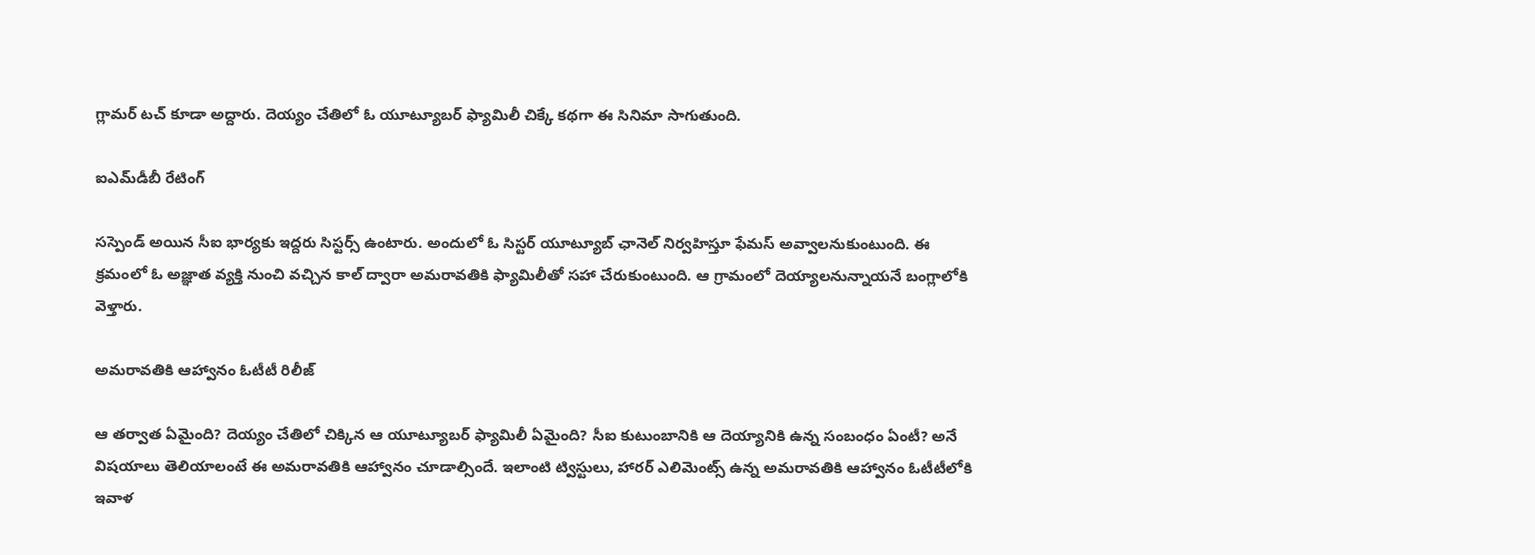గ్లామర్ టచ్ కూడా అద్దారు. దెయ్యం చేతిలో ఓ యూట్యూబర్ ఫ్యామిలీ చిక్కే కథగా ఈ సినిమా సాగుతుంది.

ఐఎమ్‌డీబీ రేటింగ్

సస్పెండ్ అయిన సీఐ భార్యకు ఇద్దరు సిస్టర్స్ ఉంటారు. అందులో ఓ సిస్టర్ యూట్యూబ్ ఛానెల్ నిర్వహిస్తూ ఫేమస్ అవ్వాలనుకుంటుంది. ఈ క్రమంలో ఓ అజ్ఞాత వ్యక్తి నుంచి వచ్చిన కాల్ ద్వారా అమరావతికి ఫ్యామిలీతో సహా చేరుకుంటుంది. ఆ గ్రామంలో దెయ్యాలనున్నాయనే బంగ్లాలోకి వెళ్తారు.

అమరావతికి ఆహ్వానం ఓటీటీ రిలీజ్

ఆ తర్వాత ఏమైంది? దెయ్యం చేతిలో చిక్కిన ఆ యూట్యూబర్ ఫ్యామిలీ ఏమైంది? సీఐ కుటుంబానికి ఆ దెయ్యానికి ఉన్న సంబంధం ఏంటీ? అనే విషయాలు తెలియాలంటే ఈ అమరావతికి ఆహ్వానం చూడాల్సిందే. ఇలాంటి ట్విస్టులు, హారర్ ఎలిమెంట్స్ ఉన్న అమరావతికి ఆహ్వానం ఓటీటీలోకి ఇవాళ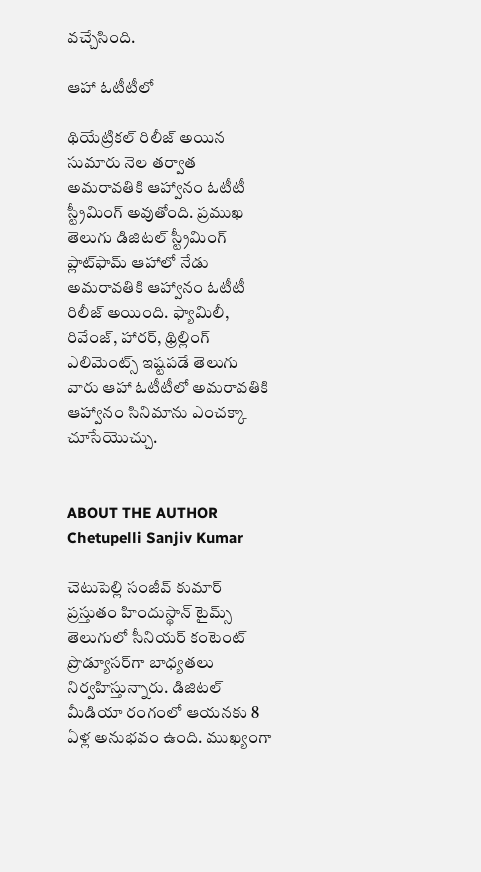వచ్చేసింది.

ఆహా ఓటీటీలో

థియేట్రికల్ రిలీజ్ అయిన సుమారు నెల తర్వాత అమరావతికి ఆహ్వానం ఓటీటీ స్ట్రీమింగ్ అవుతోంది. ప్రముఖ తెలుగు డిజిటల్ స్ట్రీమింగ్ ప్లాట్‌ఫామ్ ఆహాలో నేడు అమరావతికి ఆహ్వానం ఓటీటీ రిలీజ్ అయింది. ఫ్యామిలీ, రివేంజ్, హారర్, థ్రిల్లింగ్ ఎలిమెంట్స్ ఇష్టపడే తెలుగు వారు ఆహా ఓటీటీలో అమరావతికి ఆహ్వానం సినిమాను ఎంచక్కా చూసేయొచ్చు.


ABOUT THE AUTHOR
Chetupelli Sanjiv Kumar

చెటుపెల్లి సంజీవ్ కుమార్ ప్రస్తుతం హిందుస్థాన్ టైమ్స్ తెలుగులో సీనియర్ కంటెంట్ ప్రొడ్యూసర్‌గా బాధ్యతలు నిర్వహిస్తున్నారు. డిజిటల్ మీడియా రంగంలో ఆయనకు 8 ఏళ్ల అనుభవం ఉంది. ముఖ్యంగా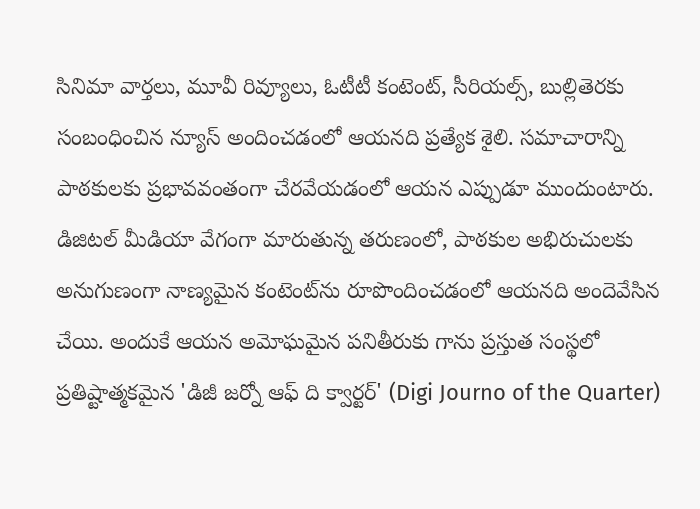సినిమా వార్తలు, మూవీ రివ్యూలు, ఓటీటీ కంటెంట్, సీరియల్స్, బుల్లితెరకు సంబంధించిన న్యూస్ అందించడంలో ఆయనది ప్రత్యేక శైలి. సమాచారాన్ని పాఠకులకు ప్రభావవంతంగా చేరవేయడంలో ఆయన ఎప్పుడూ ముందుంటారు. డిజిటల్ మీడియా వేగంగా మారుతున్న తరుణంలో, పాఠకుల అభిరుచులకు అనుగుణంగా నాణ్యమైన కంటెంట్‌ను రూపొందించడంలో ఆయనది అందెవేసిన చేయి. అందుకే ఆయన అమోఘమైన పనితీరుకు గాను ప్రస్తుత సంస్థలో ప్రతిష్టాత్మకమైన 'డిజీ జర్నో ఆఫ్ ది క్వార్టర్' (Digi Journo of the Quarter)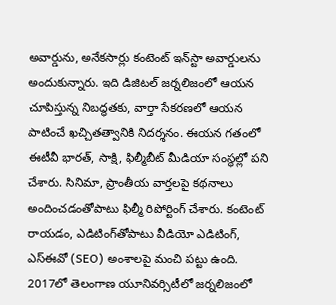అవార్డును, అనేకసార్లు కంటెంట్ ఇన్‌స్టా అవార్డులను అందుకున్నారు. ఇది డిజిటల్ జర్నలిజంలో ఆయన చూపిస్తున్న నిబద్ధతకు, వార్తా సేకరణలో ఆయన పాటించే ఖచ్చితత్వానికి నిదర్శనం. ఈయన గతంలో ఈటీవీ భారత్, సాక్షి, ఫిల్మీబీట్ మీడియా సంస్థల్లో పని చేశారు. సినిమా, ప్రాంతీయ వార్తలపై కథనాలు అందించడంతోపాటు ఫిల్మీ రిపోర్టింగ్ చేశారు. కంటెంట్ రాయడం, ఎడిటింగ్‌తోపాటు వీడియో ఎడిటింగ్, ఎస్‌ఈవో (SEO) అంశాలపై మంచి పట్టు ఉంది. 2017లో తెలంగాణ యూనివర్సిటీలో జర్నలిజంలో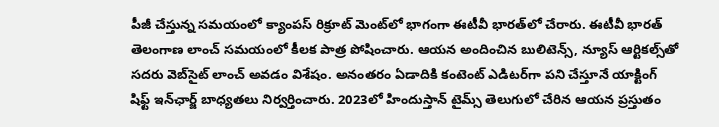పీజీ చేస్తున్న సమయంలో క్యాంపస్ రిక్రూట్ మెంట్‌లో భాగంగా ఈటీవీ భారత్‌లో చేరారు. ఈటీవీ భారత్ తెలంగాణ లాంచ్ సమయంలో కీలక పాత్ర పోషించారు. ఆయన అందించిన బులిటెన్స్, న్యూస్ ఆర్టికల్స్‌తో సదరు వెబ్‌సైట్ లాంచ్ అవడం విశేషం. అనంతరం ఏడాదికి కంటెంట్ ఎడిటర్‌గా పని చేస్తూనే యాక్టింగ్ షిఫ్ట్ ఇన్‌ఛార్జ్ బాధ్యతలు నిర్వర్తించారు. 2023లో హిందుస్తాన్ టైమ్స్ తెలుగులో చేరిన ఆయన ప్రస్తుతం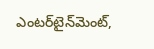ఎంటర్‌టైన్‌మెంట్,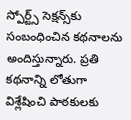స్పోర్ట్స్ సెక్షన్స్‌కు సంబంధించిన కథనాలను అందిస్తున్నారు. ప్రతి కథనాన్ని లోతుగా విశ్లేషించి పాఠకులకు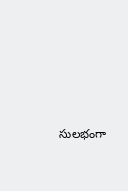సులభంగా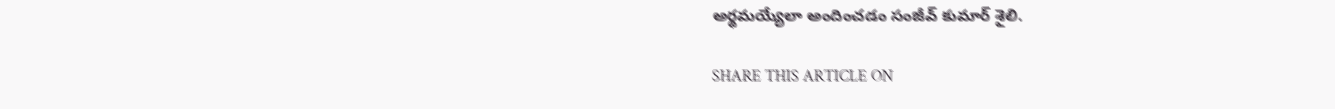అర్థమయ్యేలా అందించడం సంజీవ్ కుమార్ శైలి.

SHARE THIS ARTICLE ON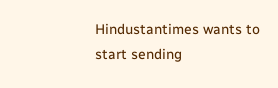Hindustantimes wants to start sending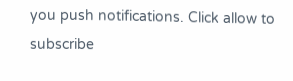you push notifications. Click allow to subscribe